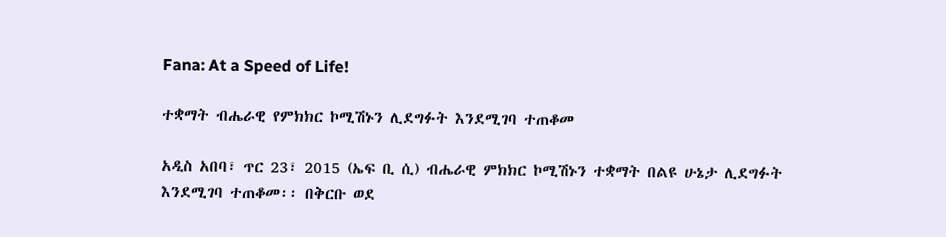Fana: At a Speed of Life!

ተቋማት ብሔራዊ የምክክር ኮሚሽኑን ሊደግፉት እንደሚገባ ተጠቆመ

አዲስ አበባ፣ ጥር 23፣ 2015 (ኤፍ ቢ ሲ) ብሔራዊ ምክክር ኮሚሽኑን ተቋማት በልዩ ሁኔታ ሊደግፉት እንደሚገባ ተጠቆመ፡፡ በቅርቡ ወደ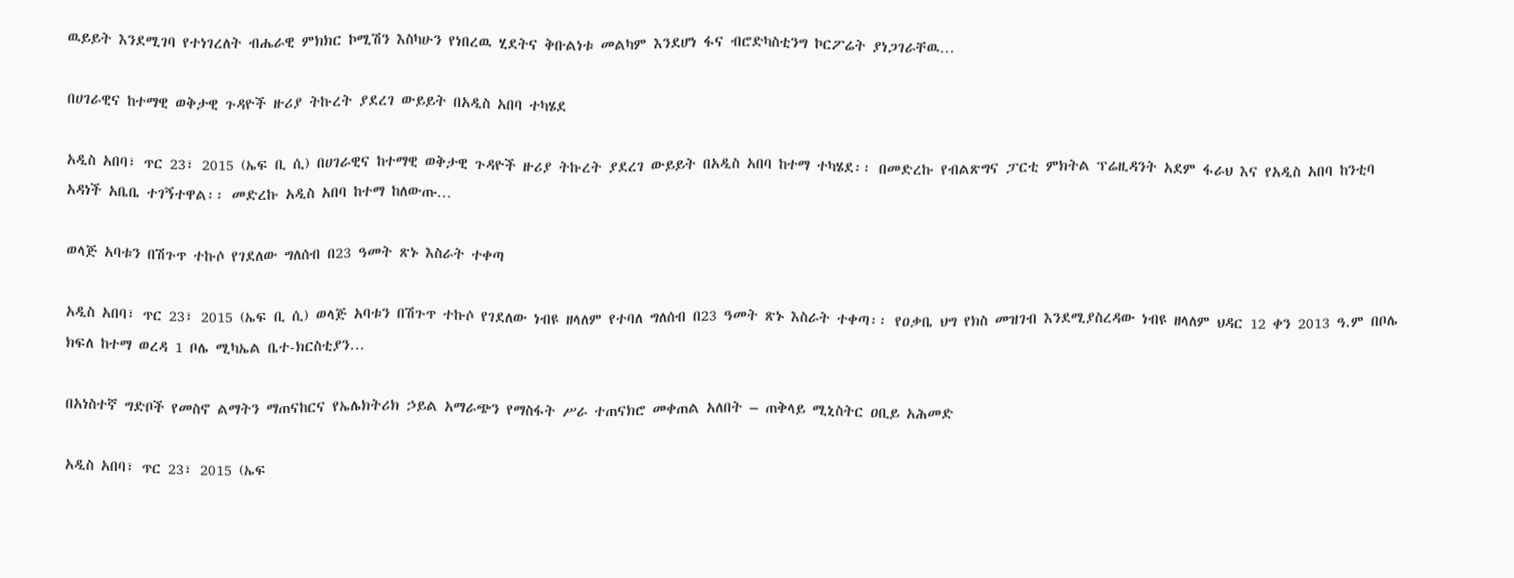ዉይይት እንደሚገባ የተነገረለት ብሔራዊ ምክክር ኮሚሽን እስካሁን የነበረዉ ሂደትና ቅቡልነቱ መልካም እንደሆነ ፋና ብሮድካስቲንግ ኮርፖሬት ያነጋገራቸዉ…

በሀገራዊና ከተማዊ ወቅታዊ ጉዳዮች ዙሪያ ትኩረት ያደረገ ውይይት በአዲስ አበባ ተካሄደ

አዲስ አበባ፣ ጥር 23፣ 2015 (ኤፍ ቢ ሲ) በሀገራዊና ከተማዊ ወቅታዊ ጉዳዮች ዙሪያ ትኩረት ያደረገ ውይይት በአዲስ አበባ ከተማ ተካሄደ፡፡ በመድረኩ የብልጽግና ፓርቲ ምክትል ፕሬዚዳንት አደም ፋራህ እና የአዲስ አበባ ከንቲባ አዳነች አቤቤ ተገኝተዋል፡፡ መድረኩ አዲስ አበባ ከተማ ከለውጡ…

ወላጅ አባቱን በሽጉጥ ተኩሶ የገደለው ግለሰብ በ23 ዓመት ጽኑ እስራት ተቀጣ

አዲስ አበባ፣ ጥር 23፣ 2015 (ኤፍ ቢ ሲ) ወላጅ አባቱን በሽጉጥ ተኩሶ የገደለው ነብዩ ዘላለም የተባለ ግለሰብ በ23 ዓመት ጽኑ እስራት ተቀጣ፡፡ የዐቃቤ ህግ የክስ መዝገብ እንደሚያስረዳው ነብዩ ዘላለም ህዳር 12 ቀን 2013 ዓ.ም በቦሌ ክፍለ ከተማ ወረዳ 1 ቦሌ ሚካኤል ቤተ-ክርስቲያን…

በአነስተኛ ግድቦች የመስኖ ልማትን ማጠናከርና የኤሌክትሪክ ኃይል አማራጭን የማስፋት ሥራ ተጠናክሮ መቀጠል አለበት – ጠቅላይ ሚኒስትር ዐቢይ አሕመድ

አዲስ አበባ፣ ጥር 23፣ 2015 (ኤፍ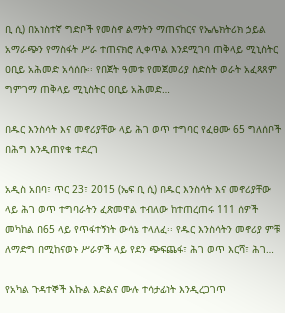ቢ ሲ) በአነስተኛ ግድቦች የመስኖ ልማትን ማጠናከርና የኤሌክትሪክ ኃይል አማራጭን የማስፋት ሥራ ተጠናክሮ ሊቀጥል እንደሚገባ ጠቅላይ ሚኒስትር ዐቢይ አሕመድ አሳሰቡ፡፡ የበጀት ዓመቱ የመጀመሪያ ስድስት ወራት አፈጻጸም ግምገማ ጠቅላይ ሚኒስትር ዐቢይ አሕመድ…

በዱር እንስሳት እና መኖሪያቸው ላይ ሕገ ወጥ ተግባር የፈፀሙ 65 ግለሰቦች በሕግ እንዲጠየቁ ተደረገ

አዲስ አበባ፣ ጥር 23፣ 2015 (ኤፍ ቢ ሲ) በዱር እንስሳት እና መኖሪያቸው ላይ ሕገ ወጥ ተግባራትን ፈጽመዋል ተብለው ከተጠረጠሩ 111 ሰዎች መካከል በ65 ላይ የጥፋተኝነት ውሳኔ ተላለፈ፡፡ የዱር እንስሳትን መኖሪያ ምቹ ለማድግ በሚከናወኑ ሥራዎች ላይ የደን ጭፍጨፋ፣ ሕገ ወጥ እርሻ፣ ሕገ…

የአካል ጉዳተኞች እኩል እድልና ሙሉ ተሳታፊነት እንዲረጋገጥ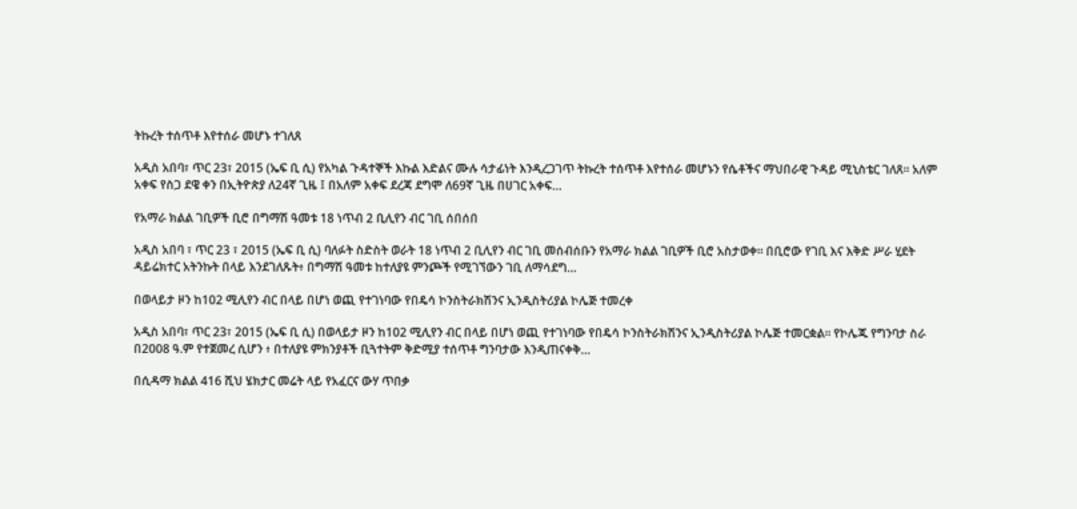ትኩረት ተሰጥቶ እየተሰራ መሆኑ ተገለጸ

አዲስ አበባ፣ ጥር 23፣ 2015 (ኤፍ ቢ ሲ) የአካል ጉዳተኞች እኩል እድልና ሙሉ ሳታፊነት እንዲረጋገጥ ትኩረት ተሰጥቶ እየተሰራ መሆኑን የሴቶችና ማህበራዊ ጉዳይ ሚኒስቴር ገለጸ፡፡ አለም አቀፍ የስጋ ደዌ ቀን በኢትዮጵያ ለ24ኛ ጊዜ ፤ በአለም አቀፍ ደረጃ ደግሞ ለ69ኛ ጊዜ በሀገር አቀፍ…

የአማራ ክልል ገቢዎች ቢሮ በግማሽ ዓመቱ 18 ነጥብ 2 ቢሊየን ብር ገቢ ሰበሰበ

አዲስ አበባ ፣ ጥር 23 ፣ 2015 (ኤፍ ቢ ሲ) ባለፉት ስድስት ወራት 18 ነጥብ 2 ቢሊየን ብር ገቢ መሰብሰቡን የአማራ ክልል ገቢዎች ቢሮ አስታወቀ። በቢሮው የገቢ እና እቅድ ሥራ ሂደት ዳይሬክተር አትንኩት በላይ እንደገለጹት፥ በግማሽ ዓመቱ ከተለያዩ ምንጮች የሚገኘውን ገቢ ለማሳደግ…

በወላይታ ዞን ከ102 ሚሊየን ብር በላይ በሆነ ወጪ የተገነባው የበዴሳ ኮንስትራክሽንና ኢንዲስትሪያል ኮሌጅ ተመረቀ

አዲስ አበባ፣ ጥር 23፣ 2015 (ኤፍ ቢ ሲ) በወላይታ ዞን ከ102 ሚሊየን ብር በላይ በሆነ ወጪ የተገነባው የበዴሳ ኮንስትራክሽንና ኢንዲስትሪያል ኮሌጅ ተመርቋል፡፡ የኮሌጁ የግንባታ ስራ በ2008 ዓ.ም የተጀመረ ሲሆን ፥ በተለያዩ ምክንያቶች ቢጓተትም ቅድሚያ ተሰጥቶ ግንባታው እንዲጠናቀቅ…

በሲዳማ ክልል 416 ሺህ ሄክታር መሬት ላይ የአፈርና ውሃ ጥበቃ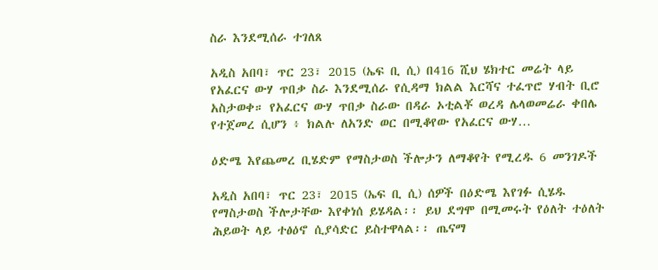ስራ እንደሚሰራ ተገለጸ

አዲስ አበባ፣ ጥር 23፣ 2015 (ኤፍ ቢ ሲ) በ416 ሺህ ሄክተር መሬት ላይ የአፈርና ውሃ ጥበቃ ስራ እንደሚሰራ የሲዳማ ክልል እርሻና ተፈጥሮ ሃብት ቢሮ አስታወቀ። የአፈርና ውሃ ጥበቃ ስራው በዳራ ኦቲልቾ ወረዳ ሌላወመሬራ ቀበሌ የተጀመረ ሲሆን ፥ ክልሉ ለአንድ ወር በሚቆየው የአፈርና ውሃ…

ዕድሜ እየጨመረ ቢሄድም የማስታወስ ችሎታን ለማቆየት የሚረዱ 6 መንገዶች

አዲስ አበባ፣ ጥር 23፣ 2015 (ኤፍ ቢ ሲ) ሰዎች በዕድሜ እየገፉ ሲሄዱ የማስታወስ ችሎታቸው እየቀነሰ ይሄዳል፡፡ ይህ ደግሞ በሚመሩት የዕለት ተዕለት ሕይወት ላይ ተፅዕኖ ሲያሳድር ይስተዋላል፡፡ ጤናማ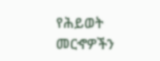የሕይወት መርኆዎችን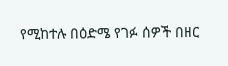የሚከተሉ በዕድሜ የገፉ ሰዎች በዘር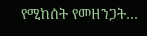የሚከሰት የመዘንጋት…